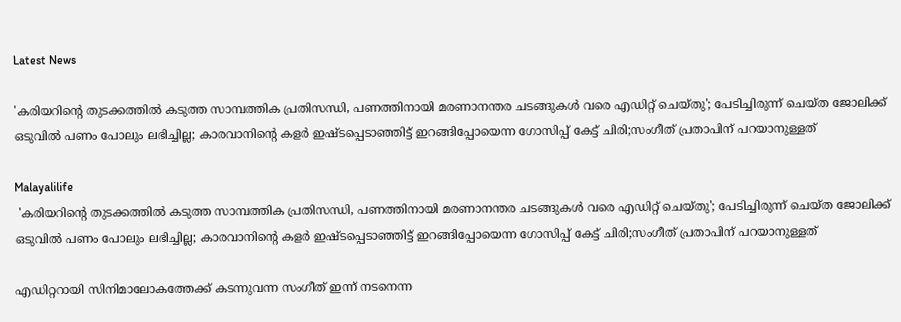Latest News

'കരിയറിന്റെ തുടക്കത്തില്‍ കടുത്ത സാമ്പത്തിക പ്രതിസന്ധി, പണത്തിനായി മരണാനന്തര ചടങ്ങുകള്‍ വരെ എഡിറ്റ് ചെയ്തു'; പേടിച്ചിരുന്ന് ചെയ്ത ജോലിക്ക് ഒടുവില്‍ പണം പോലും ലഭിച്ചില്ല; കാരവാനിന്റെ കളര്‍ ഇഷ്ടപ്പെടാഞ്ഞിട്ട് ഇറങ്ങിപ്പോയെന്ന ഗോസിപ്പ് കേട്ട് ചിരി;സംഗീത് പ്രതാപിന് പറയാനുള്ളത്

Malayalilife
 'കരിയറിന്റെ തുടക്കത്തില്‍ കടുത്ത സാമ്പത്തിക പ്രതിസന്ധി, പണത്തിനായി മരണാനന്തര ചടങ്ങുകള്‍ വരെ എഡിറ്റ് ചെയ്തു'; പേടിച്ചിരുന്ന് ചെയ്ത ജോലിക്ക് ഒടുവില്‍ പണം പോലും ലഭിച്ചില്ല; കാരവാനിന്റെ കളര്‍ ഇഷ്ടപ്പെടാഞ്ഞിട്ട് ഇറങ്ങിപ്പോയെന്ന ഗോസിപ്പ് കേട്ട് ചിരി;സംഗീത് പ്രതാപിന് പറയാനുള്ളത്

എഡിറ്ററായി സിനിമാലോകത്തേക്ക് കടന്നുവന്ന സംഗീത് ഇന്ന് നടനെന്ന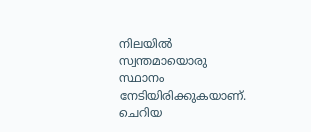നിലയില്‍ സ്വന്തമായൊരു സ്ഥാനം നേടിയിരിക്കുകയാണ്. ചെറിയ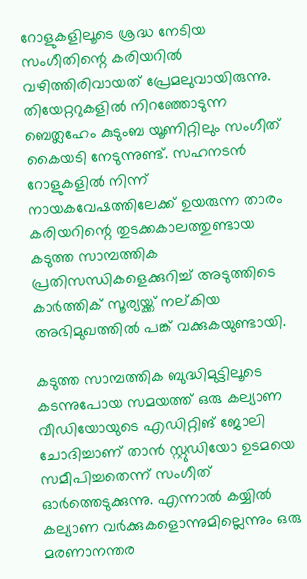റോളുകളിലൂടെ ശ്രദ്ധ നേടിയ സംഗീതിന്റെ കരിയറില്‍ വഴിത്തിരിവായത് പ്രേമലുവായിരുന്നു. തിയേറ്ററുകളില്‍ നിറഞ്ഞോടുന്ന ബെത്ലഹേം കുടുംബ യൂണിറ്റിലും സംഗീത് കൈയടി നേടുന്നുണ്ട്. സഹനടന്‍ റോളുകളില്‍ നിന്ന് നായകവേഷത്തിലേക്ക് ഉയരുന്ന താരം കരിയറിന്റെ തുടക്കകാലത്തുണ്ടായ കടുത്ത സാമ്പത്തിക പ്രതിസന്ധികളെക്കുറിച്ച് അടുത്തിടെ കാര്‍ത്തിക് സൂര്യയ്ക്ക് നല്കിയ അഭിമുഖത്തില്‍ പങ്ക് വക്കുകയുണ്ടായി.

കടുത്ത സാമ്പത്തിക ബുദ്ധിമുട്ടിലൂടെ കടന്നുപോയ സമയത്ത് ഒരു കല്യാണ വീഡിയോയുടെ എഡിറ്റിങ് ജോലി ചോദിച്ചാണ് താന്‍ സ്റ്റുഡിയോ ഉടമയെ സമീപിച്ചതെന്ന് സംഗീത് ഓര്‍ത്തെടുക്കുന്നു. എന്നാല്‍ കയ്യില്‍ കല്യാണ വര്‍ക്കുകളൊന്നുമില്ലെന്നും ഒരു മരണാനന്തര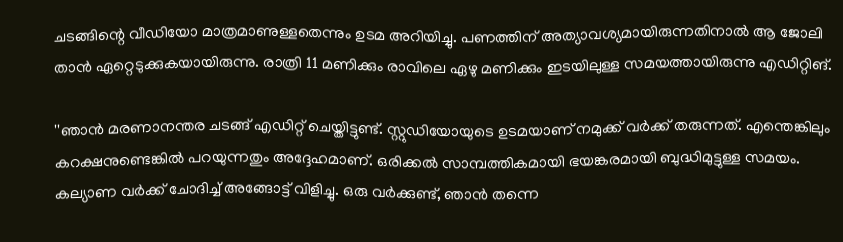ചടങ്ങിന്റെ വീഡിയോ മാത്രമാണുള്ളതെന്നും ഉടമ അറിയിച്ചു. പണത്തിന് അത്യാവശ്യമായിരുന്നതിനാല്‍ ആ ജോലി താന്‍ ഏറ്റെടുക്കുകയായിരുന്നു. രാത്രി 11 മണിക്കും രാവിലെ ഏഴു മണിക്കും ഇടയിലുള്ള സമയത്തായിരുന്നു എഡിറ്റിങ്.

''ഞാന്‍ മരണാനന്തര ചടങ്ങ് എഡിറ്റ് ചെയ്തിട്ടുണ്ട്. സ്റ്റുഡിയോയുടെ ഉടമയാണ് നമുക്ക് വര്‍ക്ക് തരുന്നത്. എന്തെങ്കിലും കറക്ഷനുണ്ടെങ്കില്‍ പറയുന്നതും അദ്ദേഹമാണ്. ഒരിക്കല്‍ സാമ്പത്തികമായി ഭയങ്കരമായി ബുദ്ധിമുട്ടുള്ള സമയം. കല്യാണ വര്‍ക്ക് ചോദിച്ച് അങ്ങോട്ട് വിളിച്ചു. ഒരു വര്‍ക്കുണ്ട്, ഞാന്‍ തന്നെ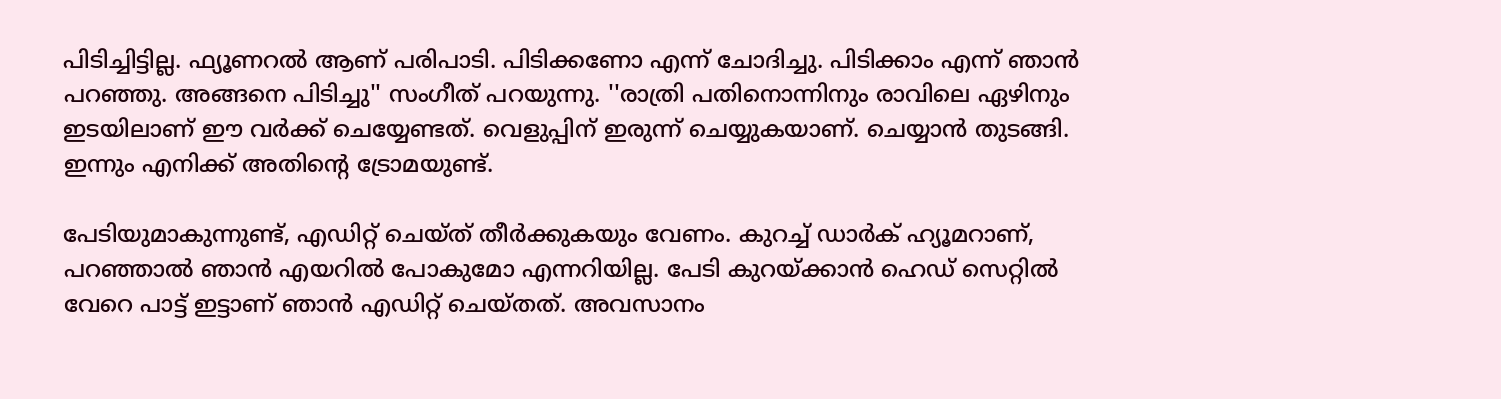പിടിച്ചിട്ടില്ല. ഫ്യൂണറല്‍ ആണ് പരിപാടി. പിടിക്കണോ എന്ന് ചോദിച്ചു. പിടിക്കാം എന്ന് ഞാന്‍ പറഞ്ഞു. അങ്ങനെ പിടിച്ചു'' സംഗീത് പറയുന്നു. ''രാത്രി പതിനൊന്നിനും രാവിലെ ഏഴിനും ഇടയിലാണ് ഈ വര്‍ക്ക് ചെയ്യേണ്ടത്. വെളുപ്പിന് ഇരുന്ന് ചെയ്യുകയാണ്. ചെയ്യാന്‍ തുടങ്ങി. ഇന്നും എനിക്ക് അതിന്റെ ട്രോമയുണ്ട്.

പേടിയുമാകുന്നുണ്ട്, എഡിറ്റ് ചെയ്ത് തീര്‍ക്കുകയും വേണം. കുറച്ച് ഡാര്‍ക് ഹ്യൂമറാണ്, പറഞ്ഞാല്‍ ഞാന്‍ എയറില്‍ പോകുമോ എന്നറിയില്ല. പേടി കുറയ്ക്കാന്‍ ഹെഡ് സെറ്റില്‍ വേറെ പാട്ട് ഇട്ടാണ് ഞാന്‍ എഡിറ്റ് ചെയ്തത്. അവസാനം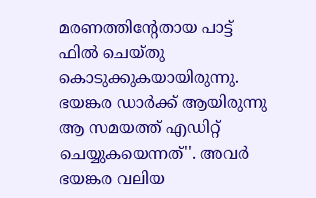മരണത്തിന്റേതായ പാട്ട് ഫില്‍ ചെയ്തു കൊടുക്കുകയായിരുന്നു. ഭയങ്കര ഡാര്‍ക്ക് ആയിരുന്നു ആ സമയത്ത് എഡിറ്റ് ചെയ്യുകയെന്നത്''. അവര്‍ ഭയങ്കര വലിയ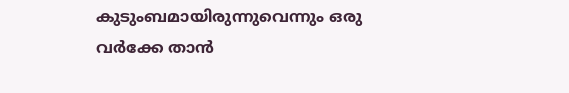കുടുംബമായിരുന്നുവെന്നും ഒരു വര്‍ക്കേ താന്‍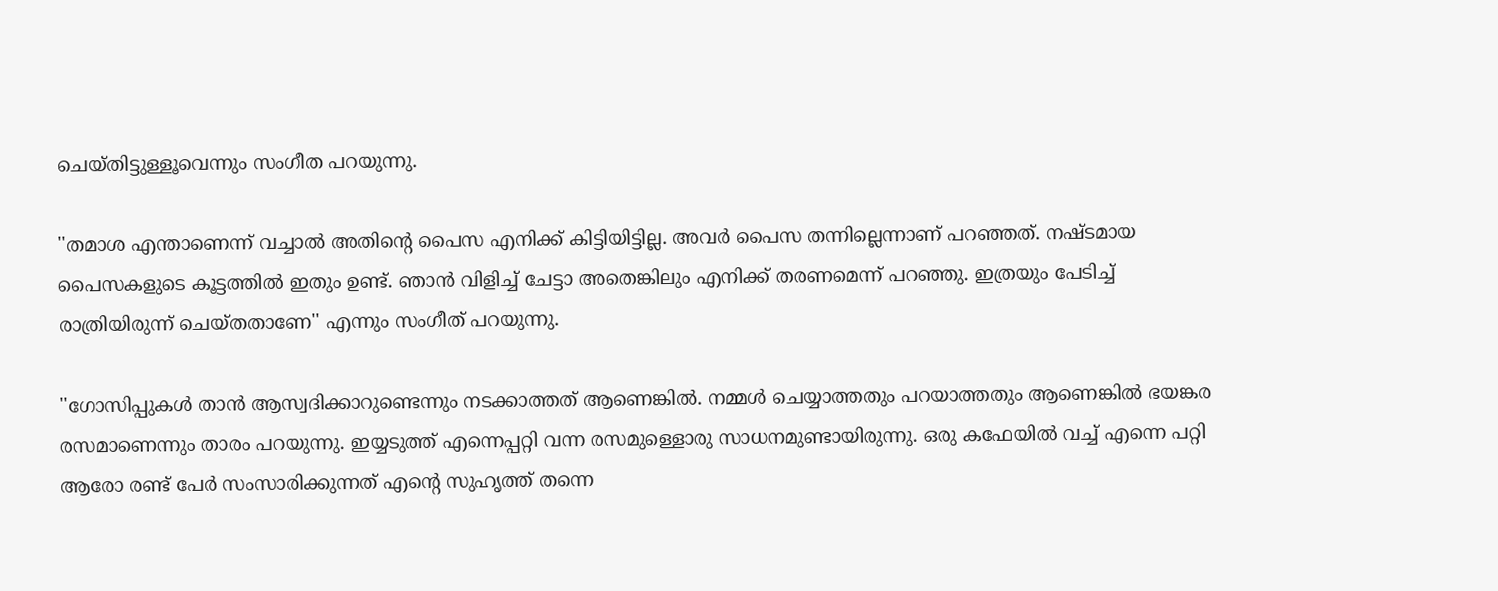ചെയ്തിട്ടുള്ളൂവെന്നും സംഗീത പറയുന്നു.

''തമാശ എന്താണെന്ന് വച്ചാല്‍ അതിന്റെ പൈസ എനിക്ക് കിട്ടിയിട്ടില്ല. അവര്‍ പൈസ തന്നില്ലെന്നാണ് പറഞ്ഞത്. നഷ്ടമായ പൈസകളുടെ കൂട്ടത്തില്‍ ഇതും ഉണ്ട്. ഞാന്‍ വിളിച്ച് ചേട്ടാ അതെങ്കിലും എനിക്ക് തരണമെന്ന് പറഞ്ഞു. ഇത്രയും പേടിച്ച് രാത്രിയിരുന്ന് ചെയ്തതാണേ'' എന്നും സംഗീത് പറയുന്നു.

''ഗോസിപ്പുകള്‍ താന്‍ ആസ്വദിക്കാറുണ്ടെന്നും നടക്കാത്തത് ആണെങ്കില്‍. നമ്മള്‍ ചെയ്യാത്തതും പറയാത്തതും ആണെങ്കില്‍ ഭയങ്കര രസമാണെന്നും താരം പറയുന്നു. ഇയ്യടുത്ത് എന്നെപ്പറ്റി വന്ന രസമുള്ളൊരു സാധനമുണ്ടായിരുന്നു. ഒരു കഫേയില്‍ വച്ച് എന്നെ പറ്റി ആരോ രണ്ട് പേര്‍ സംസാരിക്കുന്നത് എന്റെ സുഹൃത്ത് തന്നെ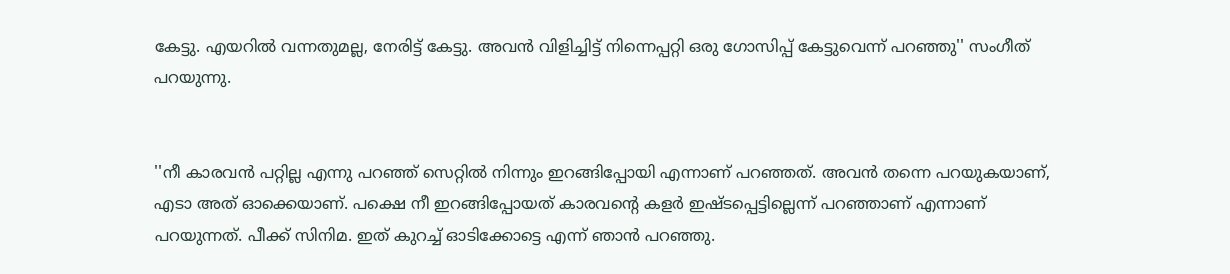കേട്ടു. എയറില്‍ വന്നതുമല്ല, നേരിട്ട് കേട്ടു. അവന്‍ വിളിച്ചിട്ട് നിന്നെപ്പറ്റി ഒരു ഗോസിപ്പ് കേട്ടുവെന്ന് പറഞ്ഞു'' സംഗീത് പറയുന്നു.


''നീ കാരവന്‍ പറ്റില്ല എന്നു പറഞ്ഞ് സെറ്റില്‍ നിന്നും ഇറങ്ങിപ്പോയി എന്നാണ് പറഞ്ഞത്. അവന്‍ തന്നെ പറയുകയാണ്, എടാ അത് ഓക്കെയാണ്. പക്ഷെ നീ ഇറങ്ങിപ്പോയത് കാരവന്റെ കളര്‍ ഇഷ്ടപ്പെട്ടില്ലെന്ന് പറഞ്ഞാണ് എന്നാണ് പറയുന്നത്. പീക്ക് സിനിമ. ഇത് കുറച്ച് ഓടിക്കോട്ടെ എന്ന് ഞാന്‍ പറഞ്ഞു.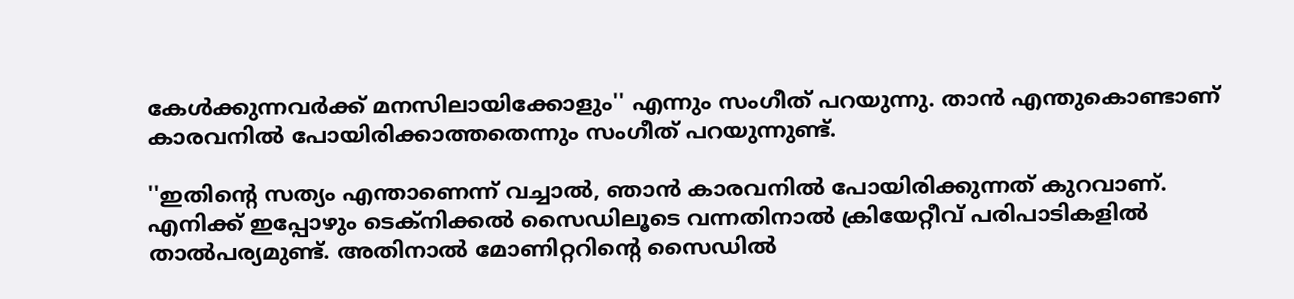കേള്‍ക്കുന്നവര്‍ക്ക് മനസിലായിക്കോളും'' എന്നും സംഗീത് പറയുന്നു. താന്‍ എന്തുകൊണ്ടാണ് കാരവനില്‍ പോയിരിക്കാത്തതെന്നും സംഗീത് പറയുന്നുണ്ട്.

''ഇതിന്റെ സത്യം എന്താണെന്ന് വച്ചാല്‍, ഞാന്‍ കാരവനില്‍ പോയിരിക്കുന്നത് കുറവാണ്. എനിക്ക് ഇപ്പോഴും ടെക്നിക്കല്‍ സൈഡിലൂടെ വന്നതിനാല്‍ ക്രിയേറ്റീവ് പരിപാടികളില്‍ താല്‍പര്യമുണ്ട്. അതിനാല്‍ മോണിറ്ററിന്റെ സൈഡില്‍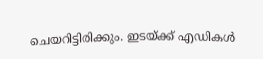ചെയറിട്ടിരിക്കും. ഇടയ്ക്ക് എഡികള്‍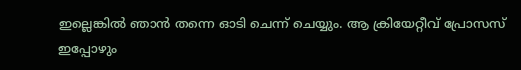ഇല്ലെങ്കില്‍ ഞാന്‍ തന്നെ ഓടി ചെന്ന് ചെയ്യും. ആ ക്രിയേറ്റീവ് പ്രോസസ് ഇപ്പോഴും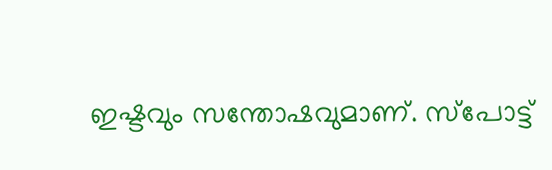ഇഷ്ടവും സന്തോഷവുമാണ്. സ്പോട്ട്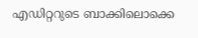എഡിറ്ററുടെ ബാക്കിലൊക്കെ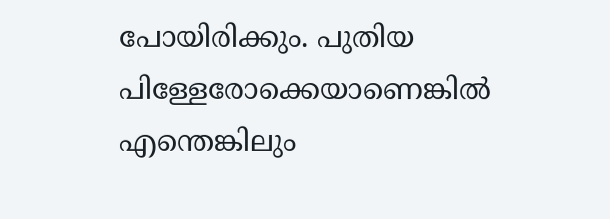പോയിരിക്കും. പുതിയ പിള്ളേരോക്കെയാണെങ്കില്‍ എന്തെങ്കിലും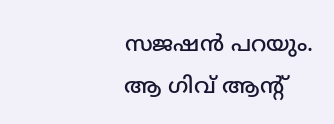സജഷന്‍ പറയും. ആ ഗിവ് ആന്റ്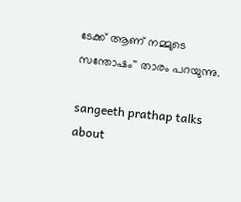ടേക്ക് ആണ് നമ്മുടെ സന്തോഷം'' താരം പറയുന്നു.

sangeeth prathap talks about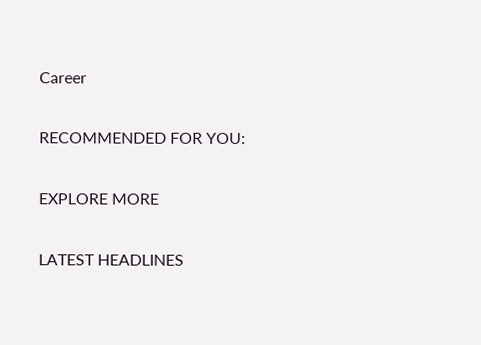Career

RECOMMENDED FOR YOU:

EXPLORE MORE

LATEST HEADLINES